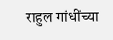राहुल गांधींच्या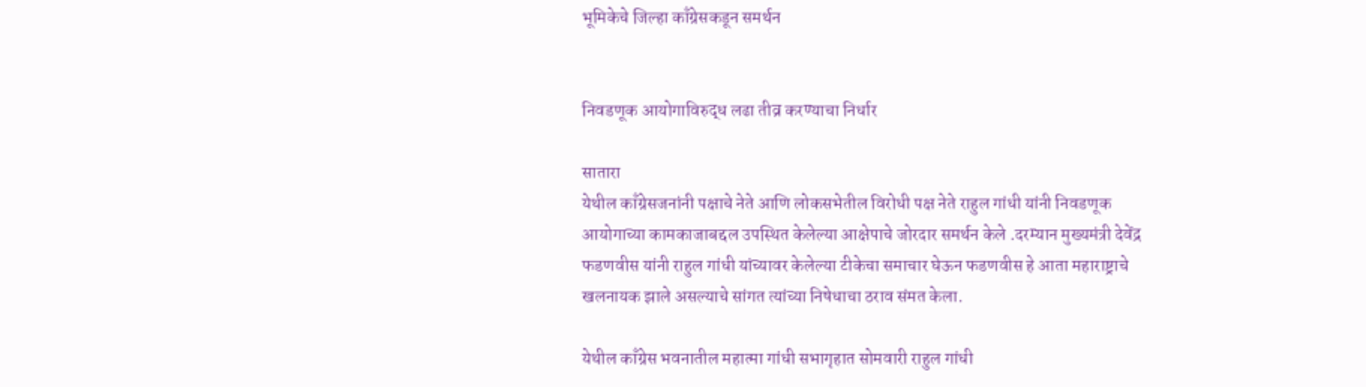भूमिकेचे जिल्हा काँग्रेसकडून समर्थन


निवडणूक आयोगाविरुद्ध लढा तीव्र करण्याचा निर्धार

सातारा
येथील काँग्रेसजनांनी पक्षाचे नेते आणि लोकसभेतील विरोधी पक्ष नेते राहुल गांधी यांनी निवडणूक आयोगाच्या कामकाजाबद्दल उपस्थित केलेल्या आक्षेपाचे जोरदार समर्थन केले .दरम्यान मुख्यमंत्री देवेंद्र फडणवीस यांनी राहुल गांधी यांच्यावर केलेल्या टीकेचा समाचार घेऊन फडणवीस हे आता महाराष्ट्राचे खलनायक झाले असल्याचे सांगत त्यांच्या निषेधाचा ठराव संमत केला.

येथील काँग्रेस भवनातील महात्मा गांधी सभागृहात सोमवारी राहुल गांधी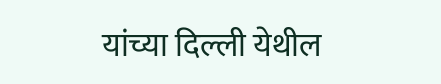यांच्या दिल्ली येथील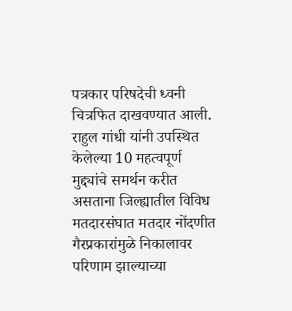पत्रकार परिषदेची ध्वनी चित्रफित दाखवण्यात आली. राहुल गांधी यांनी उपस्थित केलेल्या 10 महत्वपूर्ण मुद्द्यांचे समर्थन करीत असताना जिल्ह्यातील विविध मतदारसंघात मतदार नोंदणीत गैरप्रकारांमुळे निकालावर परिणाम झाल्याच्या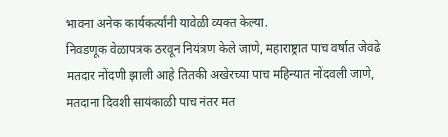भावना अनेक कार्यकर्त्यांनी यावेळी व्यक्त केल्या.
निवडणूक वेळापत्रक ठरवून नियंत्रण केले जाणे, महाराष्ट्रात पाच वर्षात जेवढे मतदार नोंदणी झाली आहे तितकी अखेरच्या पाच महिन्यात नोंदवली जाणे, मतदाना दिवशी सायंकाळी पाच नंतर मत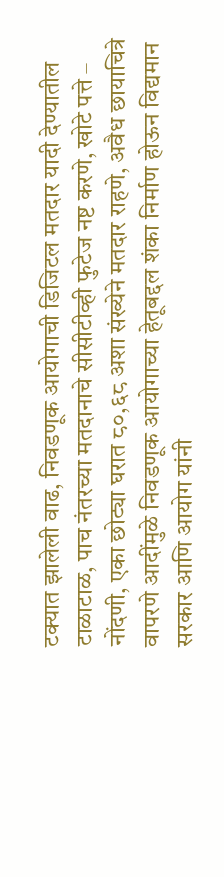टक्यात झालेली वाढ, निवडणूक आयोगाची डिजिटल मतदार यादी देण्यातील टाळाटाळ, पाच नंतरच्या मतदानाचे सीसीटीव्ही फुटेज नष्ट करणे, खोटे पत्ते – नोंदणी, एका छोट्या घरात ८०,६८ अशा संख्येने मतदार राहणे, अवैध छायाचित्रे वापरणे आदींमुळे निवडणूक आयोगाच्या हेतूबद्दल शंका निर्माण होऊन विद्यमान सरकार आणि आयोग यांनी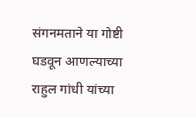संगनमताने या गोष्टी घडवून आणल्याच्या राहुल गांधी यांच्या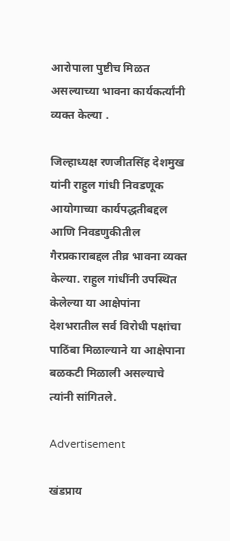आरोपाला पुष्टीच मिळत असल्याच्या भावना कार्यकर्त्यांनी व्यक्त केल्या .

जिल्हाध्यक्ष रणजीतसिंह देशमुख यांनी राहुल गांधी निवडणूक आयोगाच्या कार्यपद्धतीबद्दल आणि निवडणुकीतील गैरप्रकाराबद्दल तीव्र भावना व्यक्त केल्या. राहुल गांधींनी उपस्थित केलेल्या या आक्षेपांना देशभरातील सर्व विरोधी पक्षांचा पाठिंबा मिळाल्याने या आक्षेपाना बळकटी मिळाली असल्याचे त्यांनी सांगितले.

Advertisement

खंडप्राय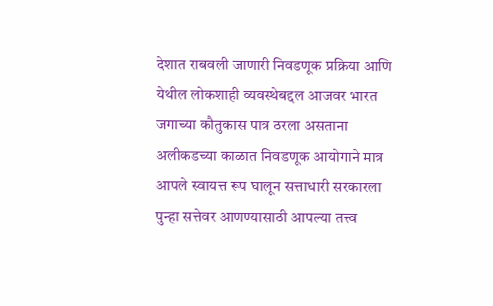देशात राबवली जाणारी निवडणूक प्रक्रिया आणि येथील लोकशाही व्यवस्थेबद्दल आजवर भारत जगाच्या कौतुकास पात्र ठरला असताना अलीकडच्या काळात निवडणूक आयोगाने मात्र आपले स्वायत्त रूप घालून सत्ताधारी सरकारला पुन्हा सत्तेवर आणण्यासाठी आपल्या तत्त्व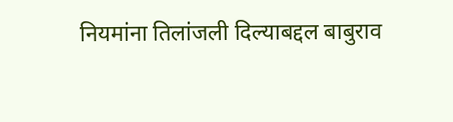नियमांना तिलांजली दिल्याबद्दल बाबुराव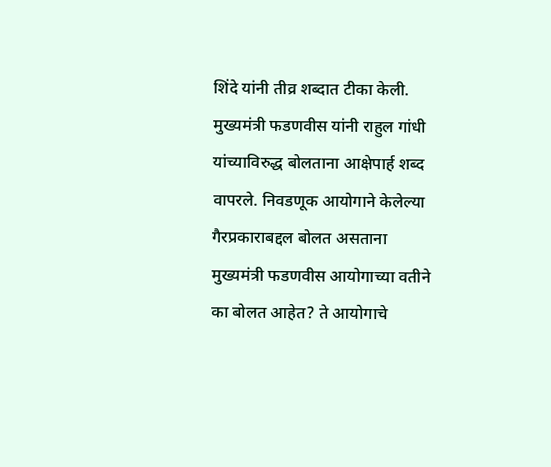शिंदे यांनी तीव्र शब्दात टीका केली. मुख्यमंत्री फडणवीस यांनी राहुल गांधी यांच्याविरुद्ध बोलताना आक्षेपार्ह शब्द वापरले. निवडणूक आयोगाने केलेल्या गैरप्रकाराबद्दल बोलत असताना मुख्यमंत्री फडणवीस आयोगाच्या वतीने का बोलत आहेत? ते आयोगाचे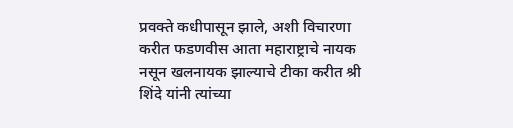प्रवक्ते कधीपासून झाले, अशी विचारणा करीत फडणवीस आता महाराष्ट्राचे नायक नसून खलनायक झाल्याचे टीका करीत श्री शिंदे यांनी त्यांच्या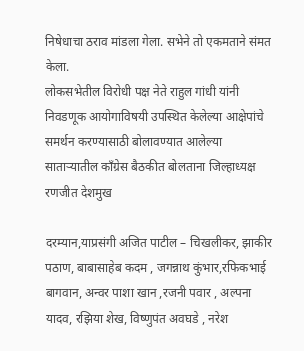निषेधाचा ठराव मांडला गेला. सभेने तो एकमताने संमत केला.
लोकसभेतील विरोधी पक्ष नेते राहुल गांधी यांनी निवडणूक आयोगाविषयी उपस्थित केलेल्या आक्षेपांचे समर्थन करण्यासाठी बोलावण्यात आलेल्या साताऱ्यातील काँग्रेस बैठकीत बोलताना जिल्हाध्यक्ष रणजीत देशमुख

दरम्यान,याप्रसंगी अजित पाटील – चिखलीकर, झाकीर पठाण, बाबासाहेब कदम , जगन्नाथ कुंभार,रफिकभाई बागवान, अन्वर पाशा खान ,रजनी पवार , अल्पना यादव, रझिया शेख, विष्णुपंत अवघडे , नरेश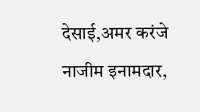देसाई,अमर करंजे नाजीम इनामदार,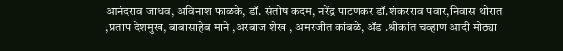आनंदराव जाधव, अविनाश फाळके, डॉ. संतोष कदम, नरेंद्र पाटणकर डॉ.शंकरराव पवार,निवास थोरात ,प्रताप देशमुख, बाबासाहेब माने ,अरबाज शेख , अमरजीत कांबळे, ॲड .श्रीकांत चव्हाण आदी मोठ्या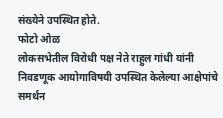संख्येने उपस्थित होते.
फोटो ओळ
लोकसभेतील विरोधी पक्ष नेते राहुल गांधी यांनी निवडणूक आयोगाविषयी उपस्थित केलेल्या आक्षेपांचे समर्थन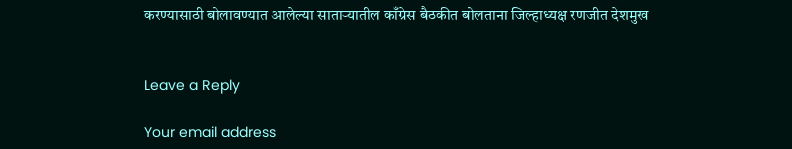करण्यासाठी बोलावण्यात आलेल्या साताऱ्यातील काँग्रेस बैठकीत बोलताना जिल्हाध्यक्ष रणजीत देशमुख


Leave a Reply

Your email address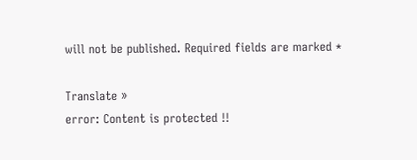will not be published. Required fields are marked *

Translate »
error: Content is protected !!